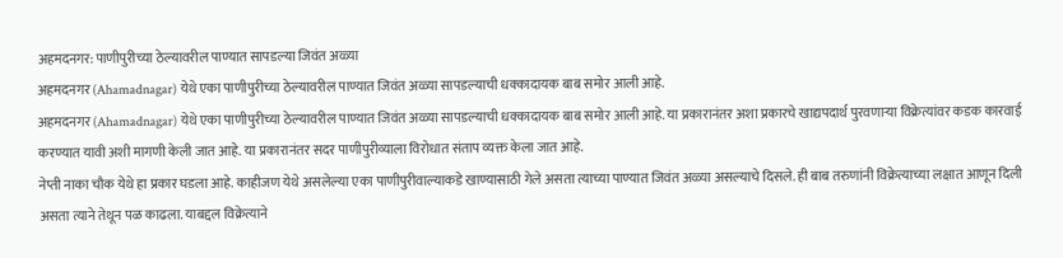अहमदनगर: पाणीपुरीच्या ठेल्यावरील पाण्यात सापडल्या जिवंत अळ्या
अहमदनगर (Ahamadnagar) येथे एका पाणीपुरीच्या ठेल्यावरील पाण्यात जिवंत अळ्या सापडल्याची धक्कादायक बाब समोर आली आहे.
अहमदनगर (Ahamadnagar) येथे एका पाणीपुरीच्या ठेल्यावरील पाण्यात जिवंत अळ्या सापडल्याची धक्कादायक बाब समोर आली आहे. या प्रकारानंतर अशा प्रकारचे खाद्यपदार्थ पुरवणाऱ्या विक्रेत्यांवर कडक कारवाई करण्यात यावी अशी मागणी केली जात आहे. या प्रकारानंतर सदर पाणीपुरीव्याला विरोधात संताप व्यक्त केला जात आहे.
नेप्ती नाका चौक येथे हा प्रकार घडला आहे. काहीजण येथे असलेल्या एका पाणीपुरीवाल्याकडे खाण्यासाठी गेले असता त्याच्या पाण्यात जिवंत अळ्या असल्याचे दिसले. ही बाब तरुणांनी विक्रेत्याच्या लक्षात आणून दिली असता त्याने तेथून पळ काढला. याबद्दल विक्रेत्याने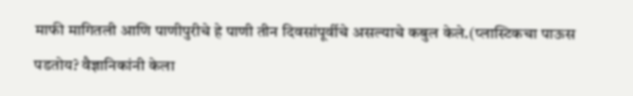माफी मागितली आणि पाणीपुरीचे हे पाणी तीन दिवसांपूर्वीचे असल्याचे कबुल केले.(प्लास्टिकचा पाऊस पडतोय? वैज्ञानिकांनी केला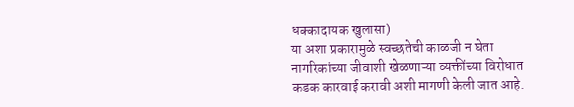धक्कादायक खुलासा)
या अशा प्रकारामुळे स्वच्छतेची काळजी न घेता नागरिकांच्या जीवाशी खेळणाऱ्या व्यक्तींच्या विरोधात कडक कारवाई करावी अशी मागणी केली जात आहे.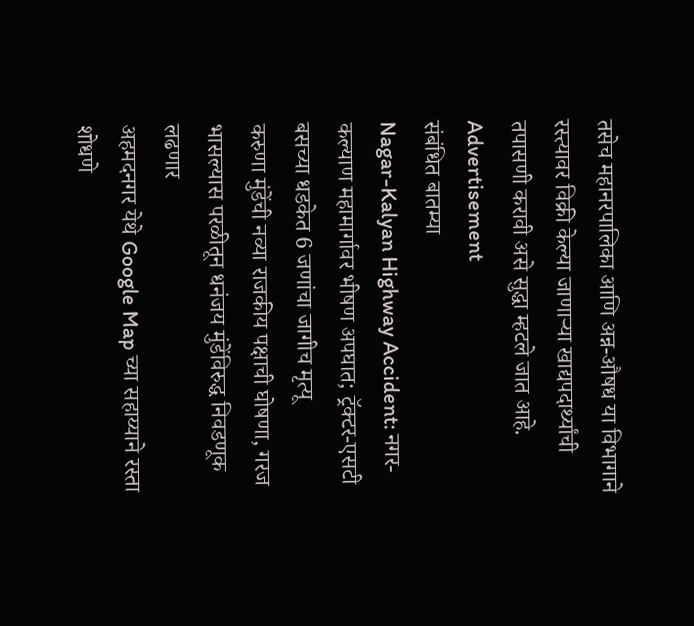तसेच महानरपालिका आणि अन्न-औषध या विभागाने रस्त्यावर विक्री केल्या जाणाऱ्या खाद्यपदार्थ्यांची तपासणी करावी असे सुद्धा म्हटले जात आहे.
Advertisement
संबंधित बातम्या
Nagar-Kalyan Highway Accident: नगर-कल्याण महामार्गावर भीषण अपघात; ट्रॅक्टर-एसटी बसच्या धडकेत 6 जणांचा जागीच मृत्यू
करुणा मुंडेंची नव्या राजकीय पक्षाची घोषणा, गरज भासल्यास परळीतून धनंजय मुंडेंविरुद्ध निवडणूक लढणार
अहमदनगर येथे Google Map च्या सहाय्याने रस्ता शोधणे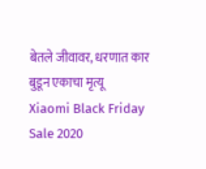बेतले जीवावर, धरणात कार बुडून एकाचा मृत्यू
Xiaomi Black Friday Sale 2020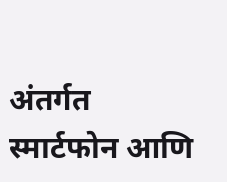अंतर्गत स्मार्टफोन आणि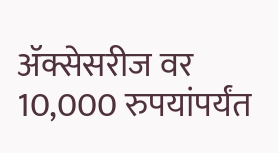ॲक्सेसरीज वर 10,000 रुपयांपर्यंत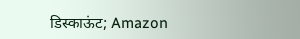डिस्काऊंट; Amazon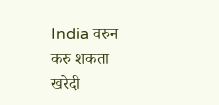India वरुन करु शकता खरेदी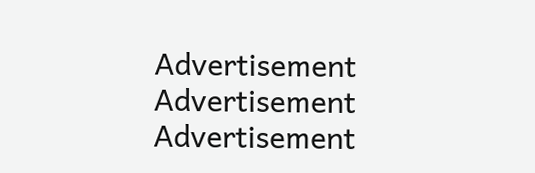Advertisement
Advertisement
Advertisement